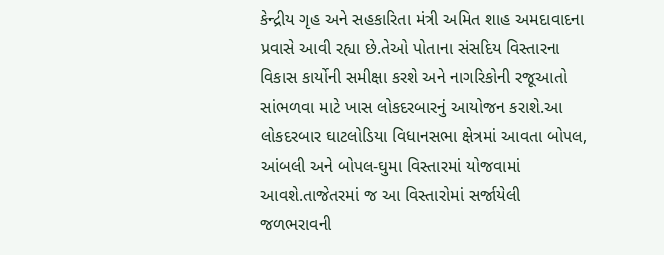કેન્દ્રીય ગૃહ અને સહકારિતા મંત્રી અમિત શાહ અમદાવાદના પ્રવાસે આવી રહ્યા છે.તેઓ પોતાના સંસદિય વિસ્તારના વિકાસ કાર્યોની સમીક્ષા કરશે અને નાગરિકોની રજૂઆતો સાંભળવા માટે ખાસ લોકદરબારનું આયોજન કરાશે.આ લોકદરબાર ઘાટલોડિયા વિધાનસભા ક્ષેત્રમાં આવતા બોપલ, આંબલી અને બોપલ-ઘુમા વિસ્તારમાં યોજવામાં આવશે.તાજેતરમાં જ આ વિસ્તારોમાં સર્જાયેલી જળભરાવની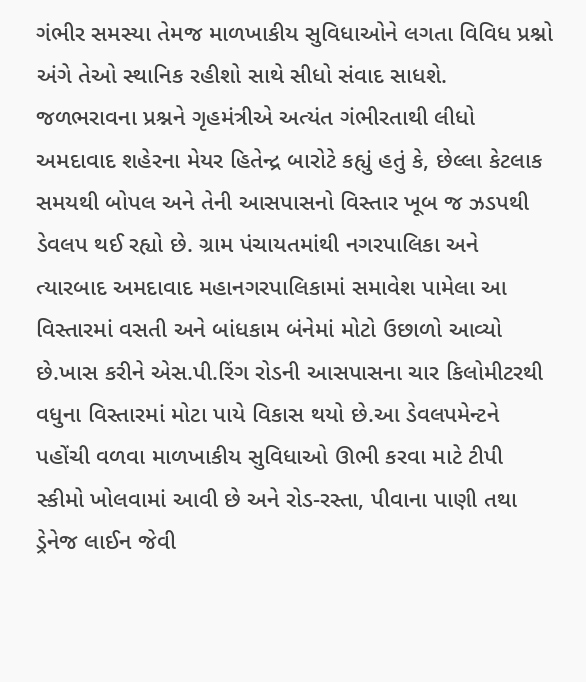ગંભીર સમસ્યા તેમજ માળખાકીય સુવિધાઓને લગતા વિવિધ પ્રશ્નો અંગે તેઓ સ્થાનિક રહીશો સાથે સીધો સંવાદ સાધશે.
જળભરાવના પ્રશ્નને ગૃહમંત્રીએ અત્યંત ગંભીરતાથી લીધો
અમદાવાદ શહેરના મેયર હિતેન્દ્ર બારોટે કહ્યું હતું કે, છેલ્લા કેટલાક સમયથી બોપલ અને તેની આસપાસનો વિસ્તાર ખૂબ જ ઝડપથી ડેવલપ થઈ રહ્યો છે. ગ્રામ પંચાયતમાંથી નગરપાલિકા અને ત્યારબાદ અમદાવાદ મહાનગરપાલિકામાં સમાવેશ પામેલા આ વિસ્તારમાં વસતી અને બાંધકામ બંનેમાં મોટો ઉછાળો આવ્યો છે.ખાસ કરીને એસ.પી.રિંગ રોડની આસપાસના ચાર કિલોમીટરથી વધુના વિસ્તારમાં મોટા પાયે વિકાસ થયો છે.આ ડેવલપમેન્ટને પહોંચી વળવા માળખાકીય સુવિધાઓ ઊભી કરવા માટે ટીપી સ્કીમો ખોલવામાં આવી છે અને રોડ-રસ્તા, પીવાના પાણી તથા ડ્રેનેજ લાઈન જેવી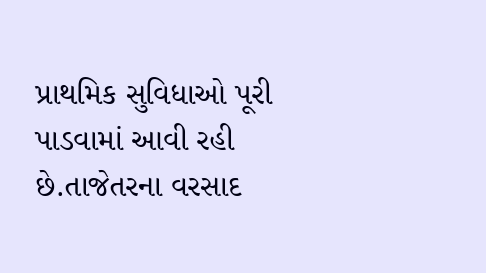પ્રાથમિક સુવિધાઓ પૂરી પાડવામાં આવી રહી છે.તાજેતરના વરસાદ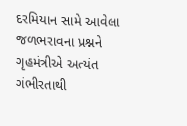દરમિયાન સામે આવેલા જળભરાવના પ્રશ્નને ગૃહમંત્રીએ અત્યંત ગંભીરતાથી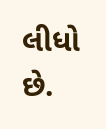લીધો છે.